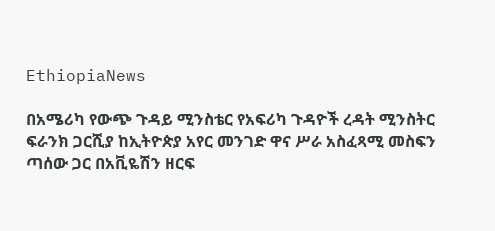EthiopiaNews

በአሜሪካ የውጭ ጉዳይ ሚንስቴር የአፍሪካ ጉዳዮች ረዳት ሚንስትር ፍራንክ ጋርሺያ ከኢትዮጵያ አየር መንገድ ዋና ሥራ አስፈጻሚ መስፍን ጣሰው ጋር በአቪዬሽን ዘርፍ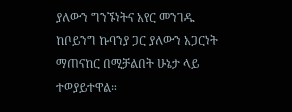ያለውን ግንኙነትና አየር መንገዱ ከቦይንግ ኩባንያ ጋር ያለውን አጋርነት ማጠናከር በሚቻልበት ሁኔታ ላይ ተወያይተዋል።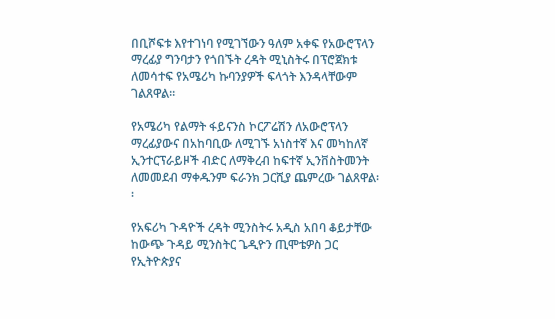በቢሾፍቱ እየተገነባ የሚገኘውን ዓለም አቀፍ የአውሮፕላን ማረፊያ ግንባታን የጎበኙት ረዳት ሚኒስትሩ በፕሮጀክቱ ለመሳተፍ የአሜሪካ ኩባንያዎች ፍላጎት እንዳላቸውም ገልጸዋል፡፡

የአሜሪካ የልማት ፋይናንስ ኮርፖሬሽን ለአውሮፕላን ማረፊያውና በአከባቢው ለሚገኙ አነስተኛ እና መካከለኛ ኢንተርፕራይዞች ብድር ለማቅረብ ከፍተኛ ኢንቨስትመንት ለመመደብ ማቀዱንም ፍራንክ ጋርሺያ ጨምረው ገልጸዋል፡፡

የአፍሪካ ጉዳዮች ረዳት ሚንስትሩ አዲስ አበባ ቆይታቸው ከውጭ ጉዳይ ሚንስትር ጌዲዮን ጢሞቴዎስ ጋር የኢትዮጵያና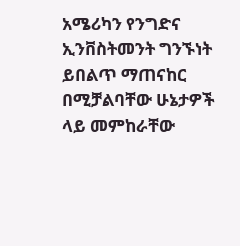አሜሪካን የንግድና ኢንቨስትመንት ግንኙነት ይበልጥ ማጠናከር በሚቻልባቸው ሁኔታዎች ላይ መምከራቸው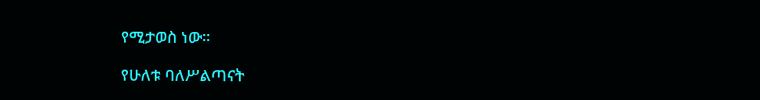የሚታወስ ነው፡፡

የሁለቱ ባለሥልጣናት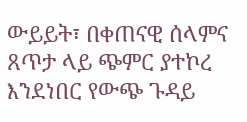ውይይት፣ በቀጠናዊ ሰላምና ጸጥታ ላይ ጭምር ያተኮረ እንደነበር የውጭ ጉዳይ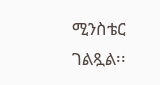ሚንስቴር ገልጿል፡፡